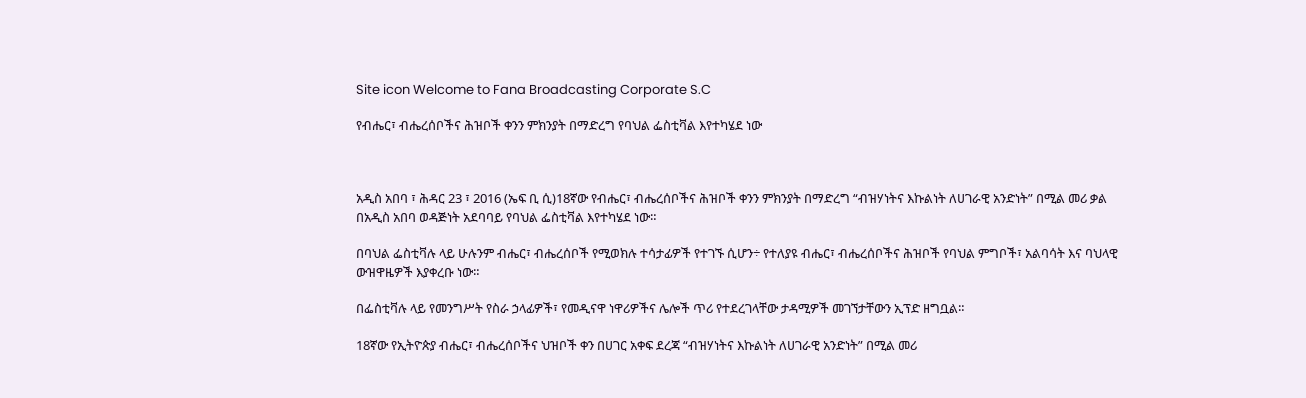Site icon Welcome to Fana Broadcasting Corporate S.C

የብሔር፣ ብሔረሰቦችና ሕዝቦች ቀንን ምክንያት በማድረግ የባህል ፌስቲቫል እየተካሄደ ነው



አዲስ አበባ ፣ ሕዳር 23 ፣ 2016 (ኤፍ ቢ ሲ)18ኛው የብሔር፣ ብሔረሰቦችና ሕዝቦች ቀንን ምክንያት በማድረግ “ብዝሃነትና እኩልነት ለሀገራዊ አንድነት” በሚል መሪ ቃል በአዲስ አበባ ወዳጅነት አደባባይ የባህል ፌስቲቫል እየተካሄደ ነው።

በባህል ፌስቲቫሉ ላይ ሁሉንም ብሔር፣ ብሔረሰቦች የሚወክሉ ተሳታፊዎች የተገኙ ሲሆን÷ የተለያዩ ብሔር፣ ብሔረሰቦችና ሕዝቦች የባህል ምግቦች፣ አልባሳት እና ባህላዊ ውዝዋዜዎች እያቀረቡ ነው።

በፌስቲቫሉ ላይ የመንግሥት የስራ ኃላፊዎች፣ የመዲናዋ ነዋሪዎችና ሌሎች ጥሪ የተደረገላቸው ታዳሚዎች መገኘታቸውን ኢፕድ ዘግቧል።

18ኛው የኢትዮጵያ ብሔር፣ ብሔረሰቦችና ህዝቦች ቀን በሀገር አቀፍ ደረጃ “ብዝሃነትና እኩልነት ለሀገራዊ አንድነት” በሚል መሪ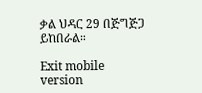ቃል ህዳር 29 በጅግጅጋ ይከበራል።

Exit mobile version